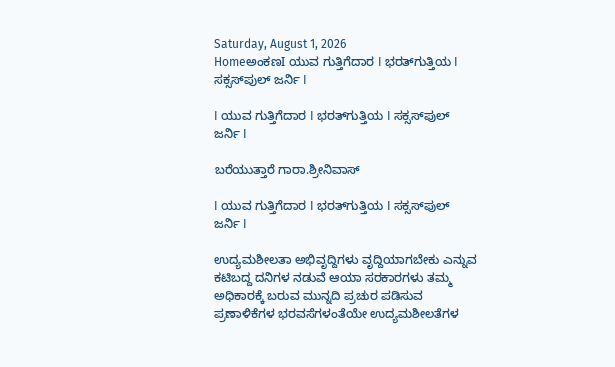Saturday, August 1, 2026
HomeಅಂಕಣI ಯುವ ಗುತ್ತಿಗೆದಾರ I ಭರತ್‌ಗುತ್ತಿಯ I ಸಕ್ಸಸ್‌ಪುಲ್ ಜರ್ನಿ I

I ಯುವ ಗುತ್ತಿಗೆದಾರ I ಭರತ್‌ಗುತ್ತಿಯ I ಸಕ್ಸಸ್‌ಪುಲ್ ಜರ್ನಿ I

ಬರೆಯುತ್ತಾರೆ ಗಾರಾ.ಶ್ರೀನಿವಾಸ್

I ಯುವ ಗುತ್ತಿಗೆದಾರ I ಭರತ್‌ಗುತ್ತಿಯ I ಸಕ್ಸಸ್‌ಪುಲ್ ಜರ್ನಿ I

ಉದ್ಯಮಶೀಲತಾ ಅಭಿವೃದ್ದಿಗಳು ವೃದ್ದಿಯಾಗಬೇಕು ಎನ್ನುವ ಕಟಿಬದ್ದ ದನಿಗಳ ನಡುವೆ ಆಯಾ ಸರಕಾರಗಳು ತಮ್ಮ ಅಧಿಕಾರಕ್ಕೆ ಬರುವ ಮುನ್ನದಿ ಪ್ರಚುರ ಪಡಿಸುವ ಪ್ರಣಾಳಿಕೆಗಳ ಭರವಸೆಗಳಂತೆಯೇ ಉದ್ಯಮಶೀಲತೆಗಳ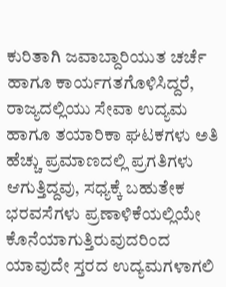ಕುರಿತಾಗಿ ಜವಾಬ್ದಾರಿಯುತ ಚರ್ಚೆ ಹಾಗೂ ಕಾರ್ಯಗತಗೊಳಿಸಿದ್ದರೆ, ರಾಜ್ಯದಲ್ಲಿಯು ಸೇವಾ ಉದ್ಯಮ ಹಾಗೂ ತಯಾರಿಕಾ ಘಟಕಗಳು ಅತಿ ಹೆಚ್ಚು ಪ್ರಮಾಣದಲ್ಲಿ ಪ್ರಗತಿಗಳು ಆಗುತ್ತಿದ್ದವು, ಸಧ್ಯಕ್ಕೆ ಬಹುತೇಕ ಭರವಸೆಗಳು ಪ್ರಣಾಳಿಕೆಯಲ್ಲಿಯೇ ಕೊನೆಯಾಗುತ್ತಿರುವುದರಿಂದ ಯಾವುದೇ ಸ್ತರದ ಉದ್ಯಮಗಳಾಗಲಿ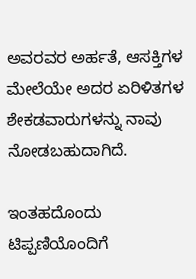ಅವರವರ ಅರ್ಹತೆ, ಆಸಕ್ತಿಗಳ ಮೇಲೆಯೇ ಅದರ ಏರಿಳಿತಗಳ ಶೇಕಡವಾರುಗಳನ್ನು ನಾವು ನೋಡಬಹುದಾಗಿದೆ.

ಇಂತಹದೊಂದು ಟಿಪ್ಪಣಿಯೊಂದಿಗೆ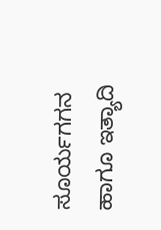ಸೂರ್ಯಗಗನ ಹಾಗೂ ಇತ್ಯಾದಿ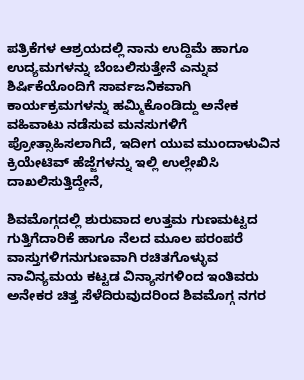ಪತ್ರಿಕೆಗಳ ಆಶ್ರಯದಲ್ಲಿ ನಾನು ಉದ್ದಿಮೆ ಹಾಗೂ ಉದ್ಯಮಗಳನ್ನು ಬೆಂಬಲಿಸುತ್ತೇನೆ ಎನ್ನುವ ಶಿರ್ಷಿಕೆಯೊಂದಿಗೆ ಸಾರ್ವಜನಿಕವಾಗಿ ಕಾರ್ಯಕ್ರಮಗಳನ್ನು ಹಮ್ಮಿಕೊಂಡಿದ್ದು ಅನೇಕ ವಹಿವಾಟು ನಡೆಸುವ ಮನಸುಗಳಿಗೆ ಪ್ರೋತ್ಸಾಹಿಸಲಾಗಿದೆ, ಇದೀಗ ಯುವ ಮುಂದಾಳುವಿನ ಕ್ರಿಯೇಟಿವ್ ಹೆಜ್ಜೆಗಳನ್ನು ಇಲ್ಲಿ ಉಲ್ಲೇಖಿಸಿ ದಾಖಲಿಸುತ್ತಿದ್ದೇನೆ,

ಶಿವಮೊಗ್ಗದಲ್ಲಿ ಶುರುವಾದ ಉತ್ತಮ ಗುಣಮಟ್ಟದ ಗುತ್ತಿಗೆದಾರಿಕೆ ಹಾಗೂ ನೆಲದ ಮೂಲ ಪರಂಪರೆ ವಾಸ್ತುಗಳಿಗನುಗುಣವಾಗಿ ರಚಿತಗೊಳ್ಳುವ ನಾವಿನ್ಯಮಯ ಕಟ್ಟಡ ವಿನ್ಯಾಸಗಳಿಂದ ಇಂತಿವರು ಅನೇಕರ ಚಿತ್ತ ಸೆಳೆದಿರುವುದರಿಂದ ಶಿವಮೊಗ್ಗ ನಗರ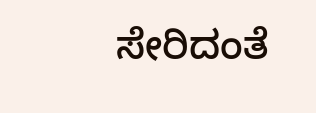ಸೇರಿದಂತೆ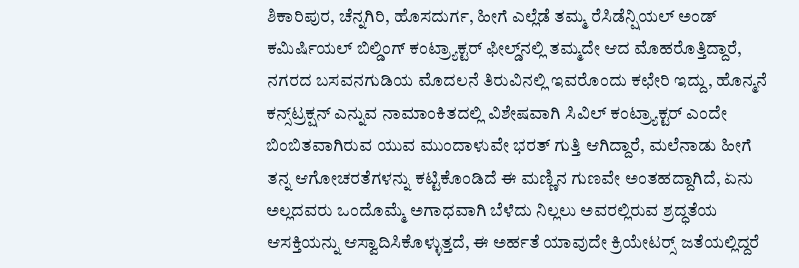ಶಿಕಾರಿಪುರ, ಚೆನ್ನಗಿರಿ, ಹೊಸದುರ್ಗ, ಹೀಗೆ ಎಲ್ಲೆಡೆ ತಮ್ಮ ರೆಸಿಡೆನ್ಷಿಯಲ್ ಅಂಡ್ ಕಮಿರ್ಷಿಯಲ್ ಬಿಲ್ಡಿಂಗ್ ಕಂಟ್ರ್ಯಾಕ್ಟರ್ ಫೀಲ್ಡ್‌ನಲ್ಲಿ ತಮ್ಮದೇ ಆದ ಮೊಹರೊತ್ತಿದ್ದಾರೆ,
ನಗರದ ಬಸವನಗುಡಿಯ ಮೊದಲನೆ ತಿರುವಿನಲ್ಲಿ ಇವರೊಂದು ಕಛೇರಿ ಇದ್ದು, ಹೊನ್ಮನೆ ಕನ್ಸ್‌ಟ್ರಕ್ಷನ್ ಎನ್ನುವ ನಾಮಾಂಕಿತದಲ್ಲಿ ವಿಶೇಷವಾಗಿ ಸಿವಿಲ್ ಕಂಟ್ರ್ಯಾಕ್ಟರ್ ಎಂದೇ ಬಿಂಬಿತವಾಗಿರುವ ಯುವ ಮುಂದಾಳುವೇ ಭರತ್ ಗುತ್ತಿ ಆಗಿದ್ದಾರೆ, ಮಲೆನಾಡು ಹೀಗೆ ತನ್ನ ಆಗೋಚರತೆಗಳನ್ನು ಕಟ್ಟಿಕೊಂಡಿದೆ ಈ ಮಣ್ಣಿನ ಗುಣವೇ ಅಂತಹದ್ದಾಗಿದೆ, ಏನು ಅಲ್ಲದವರು ಒಂದೊಮ್ಮೆ ಅಗಾಧವಾಗಿ ಬೆಳೆದು ನಿಲ್ಲಲು ಅವರಲ್ಲಿರುವ ಶ್ರದ್ಧತೆಯ ಆಸಕ್ತಿಯನ್ನು ಆಸ್ವಾದಿಸಿಕೊಳ್ಳುತ್ತದೆ, ಈ ಅರ್ಹತೆ ಯಾವುದೇ ಕ್ರಿಯೇಟರ್‍ಸ್ ಜತೆಯಲ್ಲಿದ್ದರೆ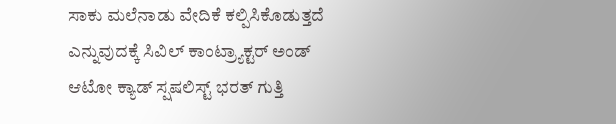ಸಾಕು ಮಲೆನಾಡು ವೇದಿಕೆ ಕಲ್ಪಿಸಿಕೊಡುತ್ತದೆ ಎನ್ನುವುದಕ್ಕೆ ಸಿವಿಲ್ ಕಾಂಟ್ರ್ಯಾಕ್ಟರ್ ಅಂಡ್ ಆಟೋ ಕ್ಯಾಡ್ ಸ್ಷಷಲಿಸ್ಟ್ ಭರತ್ ಗುತ್ತಿ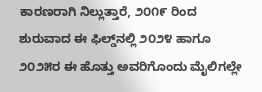ಕಾರಣರಾಗಿ ನಿಲ್ಲುತ್ತಾರೆ, ೨೦೧೯ ರಿಂದ ಶುರುವಾದ ಈ ಫಿಲ್ಡ್‌ನಲ್ಲಿ ೨೦೨೪ ಹಾಗೂ ೨೦೨೫ರ ಈ ಹೊತ್ತು ಅವರಿಗೊಂದು ಮೈಲಿಗಲ್ಲೇ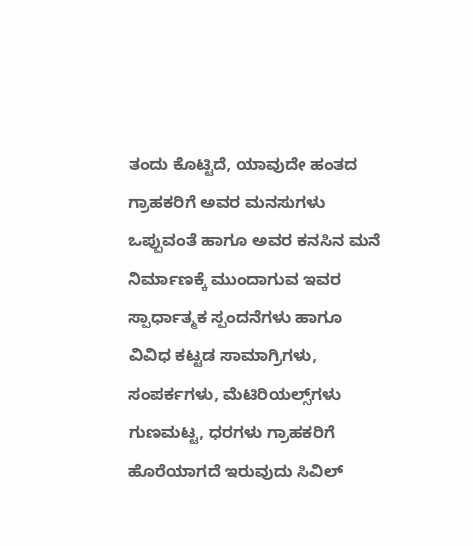ತಂದು ಕೊಟ್ಟಿದೆ, ಯಾವುದೇ ಹಂತದ ಗ್ರಾಹಕರಿಗೆ ಅವರ ಮನಸುಗಳು ಒಪ್ಪುವಂತೆ ಹಾಗೂ ಅವರ ಕನಸಿನ ಮನೆ ನಿರ್ಮಾಣಕ್ಕೆ ಮುಂದಾಗುವ ಇವರ ಸ್ಪಾರ್ಧಾತ್ಮಕ ಸ್ಪಂದನೆಗಳು ಹಾಗೂ ವಿವಿಧ ಕಟ್ಟಡ ಸಾಮಾಗ್ರಿಗಳು, ಸಂಪರ್ಕಗಳು, ಮೆಟಿರಿಯಲ್ಸ್‌ಗಳು ಗುಣಮಟ್ಟ, ಧರಗಳು ಗ್ರಾಹಕರಿಗೆ ಹೊರೆಯಾಗದೆ ಇರುವುದು ಸಿವಿಲ್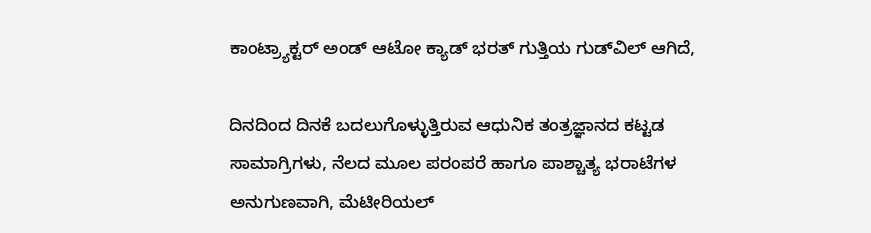ಕಾಂಟ್ರ್ಯಾಕ್ಟರ್ ಅಂಡ್ ಆಟೋ ಕ್ಯಾಡ್ ಭರತ್ ಗುತ್ತಿಯ ಗುಡ್‌ವಿಲ್ ಆಗಿದೆ,

ದಿನದಿಂದ ದಿನಕೆ ಬದಲುಗೊಳ್ಳುತ್ತಿರುವ ಆಧುನಿಕ ತಂತ್ರಜ್ಞಾನದ ಕಟ್ಟಡ ಸಾಮಾಗ್ರಿಗಳು, ನೆಲದ ಮೂಲ ಪರಂಪರೆ ಹಾಗೂ ಪಾಶ್ಚಾತ್ಯ ಭರಾಟೆಗಳ ಅನುಗುಣವಾಗಿ, ಮೆಟೀರಿಯಲ್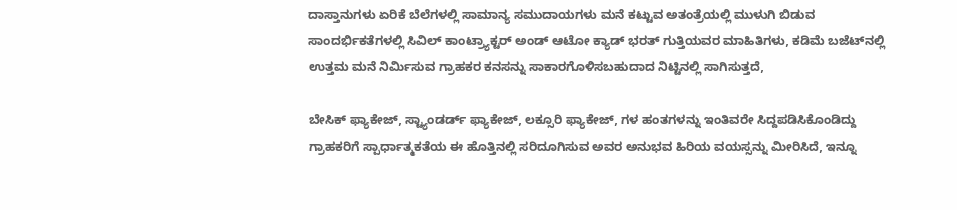ದಾಸ್ತಾನುಗಳು ಏರಿಕೆ ಬೆಲೆಗಳಲ್ಲಿ ಸಾಮಾನ್ಯ ಸಮುದಾಯಗಳು ಮನೆ ಕಟ್ಟುವ ಅತಂತ್ರೆಯಲ್ಲಿ ಮುಳುಗಿ ಬಿಡುವ ಸಾಂದರ್ಭಿಕತೆಗಳಲ್ಲಿ ಸಿವಿಲ್ ಕಾಂಟ್ರ್ಯಾಕ್ಟರ್ ಅಂಡ್ ಆಟೋ ಕ್ಯಾಡ್ ಭರತ್ ಗುತ್ತಿಯವರ ಮಾಹಿತಿಗಳು, ಕಡಿಮೆ ಬಜೆಟ್‌ನಲ್ಲಿ ಉತ್ತಮ ಮನೆ ನಿರ್ಮಿಸುವ ಗ್ರಾಹಕರ ಕನಸನ್ನು ಸಾಕಾರಗೊಳಿಸಬಹುದಾದ ನಿಟ್ಟಿನಲ್ಲಿ ಸಾಗಿಸುತ್ತದೆ,

ಬೇಸಿಕ್ ಫ್ಯಾಕೇಜ್, ಸ್ಟ್ಯಾಂಡರ್ಡ್ ಫ್ಯಾಕೇಜ್, ಲಕ್ಸೂರಿ ಫ್ಯಾಕೇಜ್, ಗಳ ಹಂತಗಳನ್ನು ಇಂತಿವರೇ ಸಿದ್ದಪಡಿಸಿಕೊಂಡಿದ್ದು ಗ್ರಾಹಕರಿಗೆ ಸ್ಪಾರ್ಧಾತ್ಮಕತೆಯ ಈ ಹೊತ್ತಿನಲ್ಲಿ ಸರಿದೂಗಿಸುವ ಅವರ ಅನುಭವ ಹಿರಿಯ ವಯಸ್ಸನ್ನು ಮೀರಿಸಿದೆ, ಇನ್ನೂ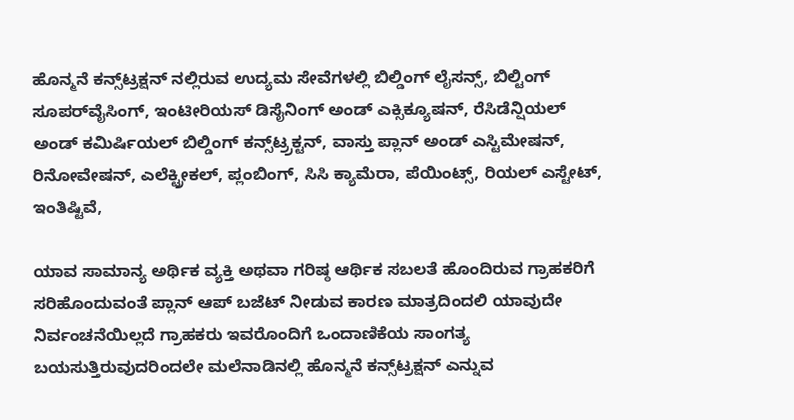ಹೊನ್ಮನೆ ಕನ್ಸ್‌ಟ್ರಕ್ಷನ್ ನಲ್ಲಿರುವ ಉದ್ಯಮ ಸೇವೆಗಳಲ್ಲಿ ಬಿಲ್ಡಿಂಗ್ ಲೈಸನ್ಸ್, ಬಿಲ್ಟಿಂಗ್ ಸೂಪರ್‌ವೈಸಿಂಗ್, ಇಂಟೀರಿಯಸ್ ಡಿಸೈನಿಂಗ್ ಅಂಡ್ ಎಕ್ಸಿಕ್ಯೂಷನ್, ರೆಸಿಡೆನ್ಷಿಯಲ್ ಅಂಡ್ ಕಮಿರ್ಷಿಯಲ್ ಬಿಲ್ಡಿಂಗ್ ಕನ್ಸ್‌ಟ್ರ್ರಕ್ಟನ್, ವಾಸ್ತು ಪ್ಲಾನ್ ಅಂಡ್ ಎಸ್ಟಿಮೇಷನ್, ರಿನೋವೇಷನ್, ಎಲೆಕ್ಟ್ರೀಕಲ್, ಪ್ಲಂಬಿಂಗ್, ಸಿಸಿ ಕ್ಯಾಮೆರಾ, ಪೆಯಿಂಟ್ಸ್, ರಿಯಲ್ ಎಸ್ಟೇಟ್, ಇಂತಿಷ್ಟಿವೆ,

ಯಾವ ಸಾಮಾನ್ಯ ಅರ್ಥಿಕ ವ್ಯಕ್ತಿ ಅಥವಾ ಗರಿಷ್ಠ ಆರ್ಥಿಕ ಸಬಲತೆ ಹೊಂದಿರುವ ಗ್ರಾಹಕರಿಗೆ ಸರಿಹೊಂದುವಂತೆ ಪ್ಲಾನ್ ಆಪ್ ಬಜೆಟ್ ನೀಡುವ ಕಾರಣ ಮಾತ್ರದಿಂದಲಿ ಯಾವುದೇ ನಿರ್ವಂಚನೆಯಿಲ್ಲದೆ ಗ್ರಾಹಕರು ಇವರೊಂದಿಗೆ ಒಂದಾಣಿಕೆಯ ಸಾಂಗತ್ಯ ಬಯಸುತ್ತಿರುವುದರಿಂದಲೇ ಮಲೆನಾಡಿನಲ್ಲಿ ಹೊನ್ಮನೆ ಕನ್ಸ್‌ಟ್ರಕ್ಷನ್ ಎನ್ನುವ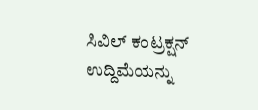ಸಿವಿಲ್ ಕಂಟ್ರಕ್ಷನ್ ಉದ್ದಿಮೆಯನ್ನು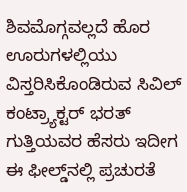ಶಿವಮೊಗ್ಗವಲ್ಲದೆ ಹೊರ ಊರುಗಳಲ್ಲಿಯು ವಿಸ್ತರಿಸಿಕೊಂಡಿರುವ ಸಿವಿಲ್ ಕಂಟ್ರ್ಯಾಕ್ಟರ್ ಭರತ್ ಗುತ್ತಿಯವರ ಹೆಸರು ಇದೀಗ ಈ ಫೀಲ್ಡ್‌ನಲ್ಲಿ ಪ್ರಚುರತೆ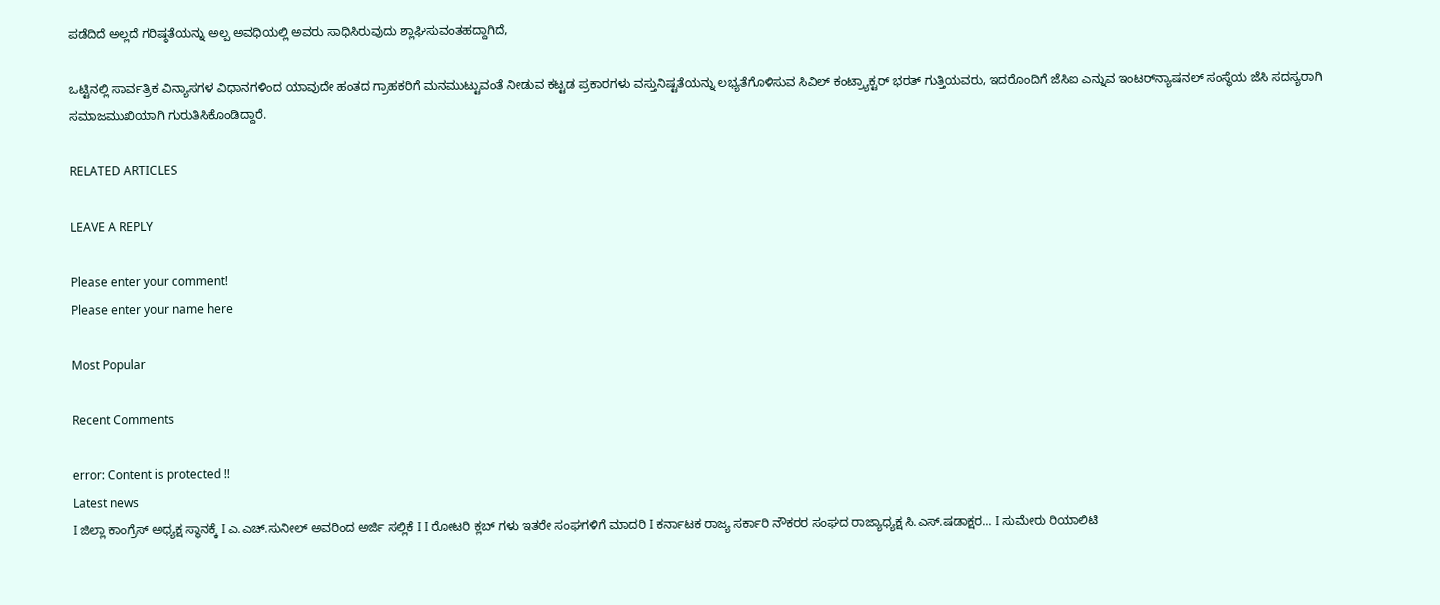ಪಡೆದಿದೆ ಅಲ್ಲದೆ ಗರಿಷ್ಠತೆಯನ್ನು ಅಲ್ಪ ಅವಧಿಯಲ್ಲಿ ಅವರು ಸಾಧಿಸಿರುವುದು ಶ್ಲಾಘಿಸುವಂತಹದ್ದಾಗಿದೆ,

ಒಟ್ಟಿನಲ್ಲಿ ಸಾರ್ವತ್ರಿಕ ವಿನ್ಯಾಸಗಳ ವಿಧಾನಗಳಿಂದ ಯಾವುದೇ ಹಂತದ ಗ್ರಾಹಕರಿಗೆ ಮನಮುಟ್ಟುವಂತೆ ನೀಡುವ ಕಟ್ಟಡ ಪ್ರಕಾರಗಳು ವಸ್ತುನಿಷ್ಟತೆಯನ್ನು ಲಭ್ಯತೆಗೊಳಿಸುವ ಸಿವಿಲ್ ಕಂಟ್ರ್ಯಾಕ್ಟರ್ ಭರತ್ ಗುತ್ತಿಯವರು, ಇದರೊಂದಿಗೆ ಜೆಸಿಐ ಎನ್ನುವ ಇಂಟರ್‌ನ್ಯಾಷನಲ್ ಸಂಸ್ಥೆಯ ಜೆಸಿ ಸದಸ್ಯರಾಗಿ ಸಮಾಜಮುಖಿಯಾಗಿ ಗುರುತಿಸಿಕೊಂಡಿದ್ದಾರೆ.

RELATED ARTICLES

LEAVE A REPLY

Please enter your comment!
Please enter your name here

Most Popular

Recent Comments

error: Content is protected !!
Latest news
I ಜಿಲ್ಲಾ ಕಾಂಗ್ರೆಸ್ ಅಧ್ಯಕ್ಷ ಸ್ಥಾನಕ್ಕೆ I ಎ.ಎಚ್.ಸುನೀಲ್ ಅವರಿಂದ ಅರ್ಜಿ ಸಲ್ಲಿಕೆ I I ರೋಟರಿ ಕ್ಲಬ್ ಗಳು ಇತರೇ ಸಂಘಗಳಿಗೆ ಮಾದರಿ I ಕರ್ನಾಟಕ ರಾಜ್ಯ ಸರ್ಕಾರಿ ನೌಕರರ ಸಂಘದ ರಾಜ್ಯಾಧ್ಯಕ್ಷ ಸಿ.ಎಸ್.ಷಡಾಕ್ಷರ... I ಸುಮೇರು ರಿಯಾಲಿಟಿ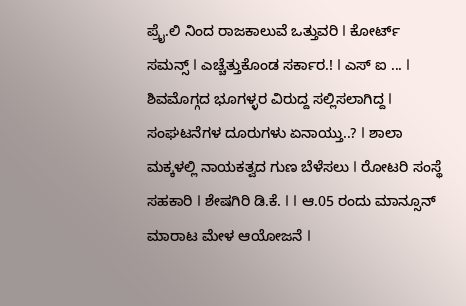ಪ್ರೈ.ಲಿ ನಿಂದ ರಾಜಕಾಲುವೆ ಒತ್ತುವರಿ‌ I ಕೋರ್ಟ್ ಸಮನ್ಸ್ I ಎಚ್ಚೆತ್ತುಕೊಂಡ ಸರ್ಕಾರ.! I ಎಸ್ ಐ ... I ಶಿವಮೊಗ್ಗದ ಭೂಗಳ್ಳರ ವಿರುದ್ದ ಸಲ್ಲಿಸಲಾಗಿದ್ದ I ಸಂಘಟನೆಗಳ ದೂರುಗಳು ಏನಾಯ್ತು..? I ಶಾಲಾ ಮಕ್ಕಳಲ್ಲಿ ನಾಯಕತ್ವದ ಗುಣ ಬೆಳೆಸಲು I ರೋಟರಿ ಸಂಸ್ಥೆ ಸಹಕಾರಿ I ಶೇಷಗಿರಿ ಡಿ.ಕೆ. I I ಆ.05 ರಂದು ಮಾನ್ಸೂನ್ ಮಾರಾಟ ಮೇಳ ಆಯೋಜನೆ I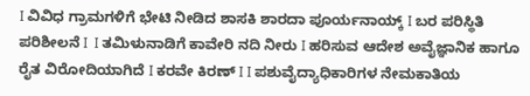I ವಿವಿಧ ಗ್ರಾಮಗಳಿಗೆ ಭೇಟಿ ನೀಡಿದ ಶಾಸಕಿ ಶಾರದಾ ಪೂರ್ಯನಾಯ್ಕ್ I ಬರ ಪರಿಸ್ಥಿತಿ ಪರಿಶೀಲನೆ I  I ತಮಿಳುನಾಡಿಗೆ ಕಾವೇರಿ ನದಿ ನೀರು‌ I ಹರಿಸುವ ಆದೇಶ ಅವೈಜ್ಞಾನಿಕ ಹಾಗೂ ರೈತ ವಿರೋದಿಯಾಗಿದೆ I ಕರವೇ ಕಿರಣ್ I I ಪಶುವೈದ್ಯಾಧಿಕಾರಿಗಳ ನೇಮಕಾತಿಯ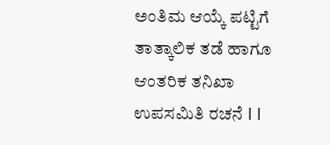ಅಂತಿಮ ಆಯ್ಕೆ ಪಟ್ಟಿಗೆ ತಾತ್ಕಾಲಿಕ ತಡೆ ಹಾಗೂ ಆಂತರಿಕ ತನಿಖಾ ಉಪಸಮಿತಿ ರಚನೆ I I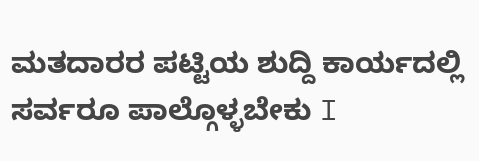ಮತದಾರರ ಪಟ್ಟಿಯ ಶುದ್ದಿ ಕಾರ್ಯದಲ್ಲಿ ಸರ್ವರೂ ಪಾಲ್ಗೊಳ್ಳಬೇಕು I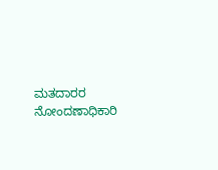ಮತದಾರರ ನೋಂದಣಾಧಿಕಾರಿ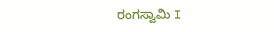ರಂಗಸ್ವಾಮಿ I